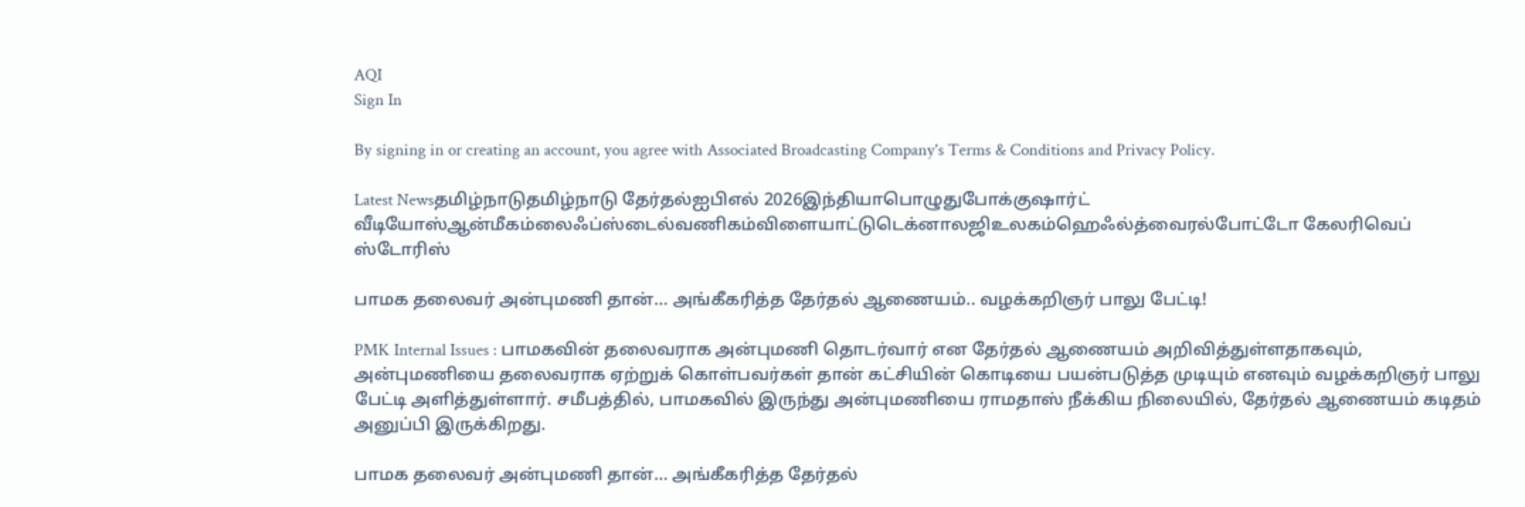AQI
Sign In

By signing in or creating an account, you agree with Associated Broadcasting Company's Terms & Conditions and Privacy Policy.

Latest Newsதமிழ்நாடுதமிழ்நாடு தேர்தல்ஐபிஎல் 2026இந்தியாபொழுதுபோக்குஷார்ட் வீடியோஸ்ஆன்மீகம்லைஃப்ஸ்டைல்வணிகம்விளையாட்டுடெக்னாலஜிஉலகம்ஹெஃல்த்வைரல்போட்டோ கேலரிவெப் ஸ்டோரிஸ்

பாமக தலைவர் அன்புமணி தான்… அங்கீகரித்த தேர்தல் ஆணையம்.. வழக்கறிஞர் பாலு பேட்டி!

PMK Internal Issues : பாமகவின் தலைவராக அன்புமணி தொடர்வார் என தேர்தல் ஆணையம் அறிவித்துள்ளதாகவும், அன்புமணியை தலைவராக ஏற்றுக் கொள்பவர்கள் தான் கட்சியின் கொடியை பயன்படுத்த முடியும் எனவும் வழக்கறிஞர் பாலு பேட்டி அளித்துள்ளார். சமீபத்தில், பாமகவில் இருந்து அன்புமணியை ராமதாஸ் நீக்கிய நிலையில், தேர்தல் ஆணையம் கடிதம் அனுப்பி இருக்கிறது.

பாமக தலைவர் அன்புமணி தான்… அங்கீகரித்த தேர்தல்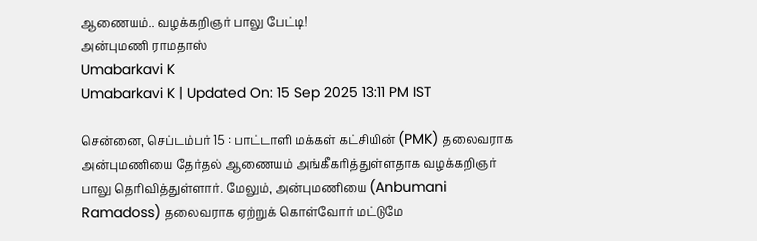ஆணையம்.. வழக்கறிஞர் பாலு பேட்டி!
அன்புமணி ராமதாஸ்
Umabarkavi K
Umabarkavi K | Updated On: 15 Sep 2025 13:11 PM IST

சென்னை, செப்டம்பர் 15 : பாட்டாளி மக்கள் கட்சியின் (PMK) தலைவராக அன்புமணியை தேர்தல் ஆணையம் அங்கீகரித்துள்ளதாக வழக்கறிஞர் பாலு தெரிவித்துள்ளார். மேலும், அன்புமணியை (Anbumani Ramadoss) தலைவராக ஏற்றுக் கொள்வோர் மட்டுமே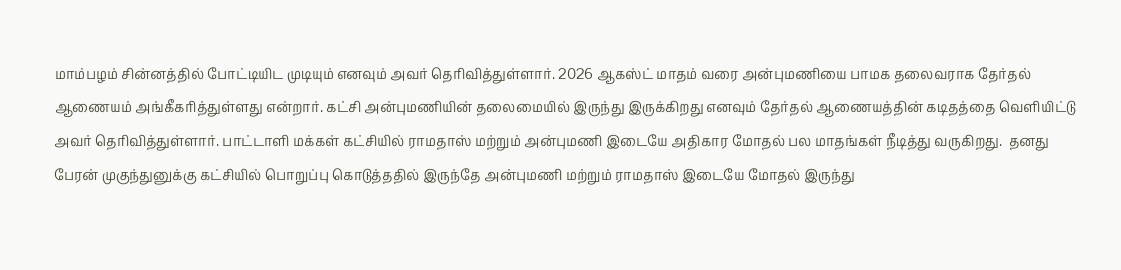மாம்பழம் சின்னத்தில் போட்டியிட முடியும் எனவும் அவர் தெரிவித்துள்ளார். 2026 ஆகஸ்ட் மாதம் வரை அன்புமணியை பாமக தலைவராக தேர்தல் ஆணையம் அங்கீகரித்துள்ளது என்றார். கட்சி அன்புமணியின் தலைமையில் இருந்து இருக்கிறது எனவும் தேர்தல் ஆணையத்தின் கடிதத்தை வெளியிட்டு அவர் தெரிவித்துள்ளார். பாட்டாளி மக்கள் கட்சியில் ராமதாஸ் மற்றும் அன்புமணி இடையே அதிகார மோதல் பல மாதங்கள் நீடித்து வருகிறது.  தனது பேரன் முகுந்துனுக்கு கட்சியில் பொறுப்பு கொடுத்ததில் இருந்தே அன்புமணி மற்றும் ராமதாஸ் இடையே மோதல் இருந்து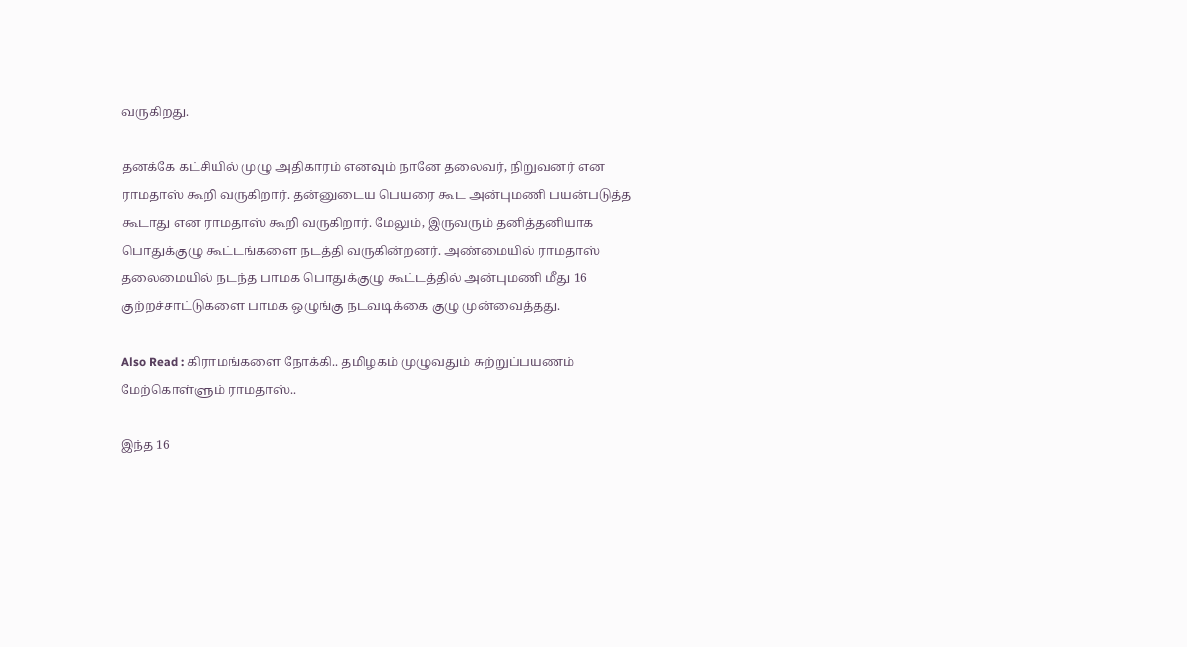வருகிறது.

தனக்கே கட்சியில் முழு அதிகாரம் எனவும் நானே தலைவர், நிறுவனர் என ராமதாஸ் கூறி வருகிறார். தன்னுடைய பெயரை கூட அன்புமணி பயன்படுத்த கூடாது என ராமதாஸ் கூறி வருகிறார். மேலும், இருவரும் தனித்தனியாக பொதுக்குழு கூட்டங்களை நடத்தி வருகின்றனர். அண்மையில் ராமதாஸ் தலைமையில் நடந்த பாமக பொதுக்குழு கூட்டத்தில் அன்புமணி மீது 16 குற்றச்சாட்டுகளை பாமக ஒழுங்கு நடவடிக்கை குழு முன்வைத்தது.

Also Read : கிராமங்களை நோக்கி.. தமிழகம் முழுவதும் சுற்றுப்பயணம் மேற்கொள்ளும் ராமதாஸ்..

இந்த 16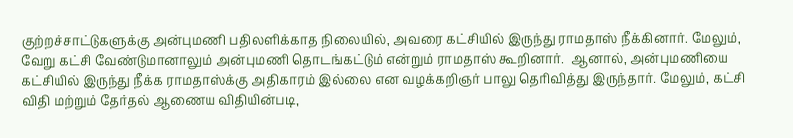குற்றச்சாட்டுகளுக்கு அன்புமணி பதிலளிக்காத நிலையில், அவரை கட்சியில் இருந்து ராமதாஸ் நீக்கினார். மேலும், வேறு கட்சி வேண்டுமானாலும் அன்புமணி தொடங்கட்டும் என்றும் ராமதாஸ் கூறினார்.  ஆனால், அன்புமணியை கட்சியில் இருந்து நீக்க ராமதாஸ்க்கு அதிகாரம் இல்லை என வழக்கறிஞர் பாலு தெரிவித்து இருந்தார். மேலும், கட்சி விதி மற்றும் தேர்தல் ஆணைய விதியின்படி,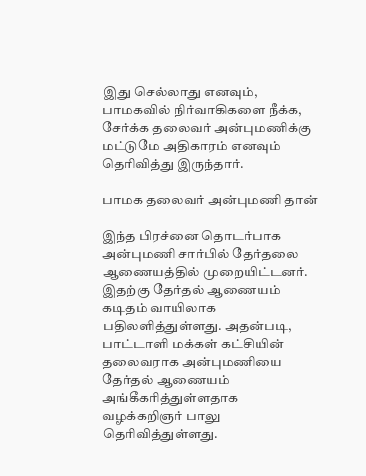இது செல்லாது எனவும், பாமகவில் நிர்வாகிகளை நீக்க, சேர்க்க தலைவர் அன்புமணிக்கு மட்டுமே அதிகாரம் எனவும் தெரிவித்து இருந்தார்.

பாமக தலைவர் அன்புமணி தான்

இந்த பிரச்னை தொடர்பாக அன்புமணி சார்பில் தேர்தலை ஆணையத்தில் முறையிட்டனர். இதற்கு தேர்தல் ஆணையம் கடிதம் வாயிலாக பதிலளித்துள்ளது. அதன்படி, பாட்டாளி மக்கள் கட்சியின் தலைவராக அன்புமணியை தேர்தல் ஆணையம் அங்கீகரித்துள்ளதாக வழக்கறிஞர் பாலு தெரிவித்துள்ளது.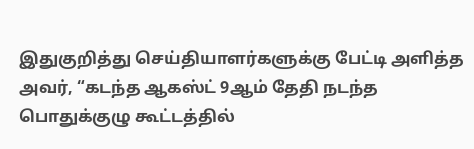இதுகுறித்து செய்தியாளர்களுக்கு பேட்டி அளித்த அவர், “கடந்த ஆகஸ்ட் 9ஆம் தேதி நடந்த பொதுக்குழு கூட்டத்தில்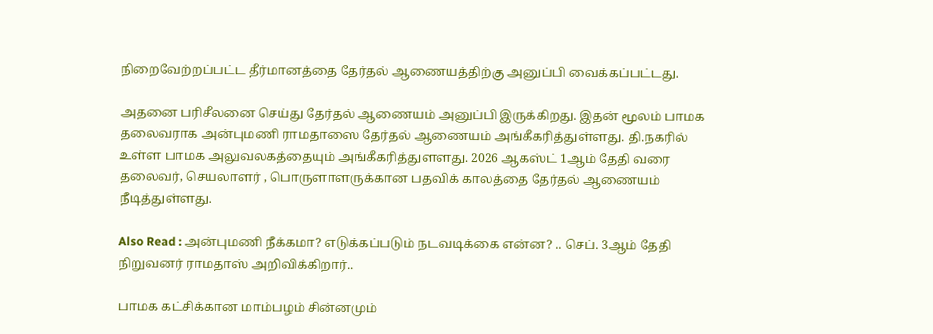நிறைவேற்றப்பட்ட தீர்மானத்தை தேர்தல் ஆணையத்திற்கு அனுப்பி வைக்கப்பட்டது.

அதனை பரிசீலனை செய்து தேர்தல் ஆணையம் அனுப்பி இருக்கிறது. இதன் மூலம் பாமக தலைவராக அன்புமணி ராமதாஸை தேர்தல் ஆணையம் அங்கீகரித்துள்ளது. தி.நகரில் உள்ள பாமக அலுவலகத்தையும் அங்கீகரித்துளளது. 2026 ஆகஸ்ட் 1ஆம் தேதி வரை தலைவர், செயலாளர் , பொருளாளருக்கான பதவிக் காலத்தை தேர்தல் ஆணையம் நீடித்துள்ளது.

Also Read : அன்புமணி நீக்கமா? எடுக்கப்படும் நடவடிக்கை என்ன? .. செப். 3ஆம் தேதி நிறுவனர் ராமதாஸ் அறிவிக்கிறார்..

பாமக கட்சிக்கான மாம்பழம் சின்னமும்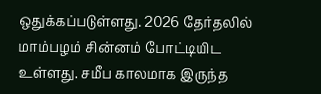ஒதுக்கப்படுள்ளது. 2026 தேர்தலில் மாம்பழம் சின்னம் போட்டியிட உள்ளது. சமீப காலமாக இருந்த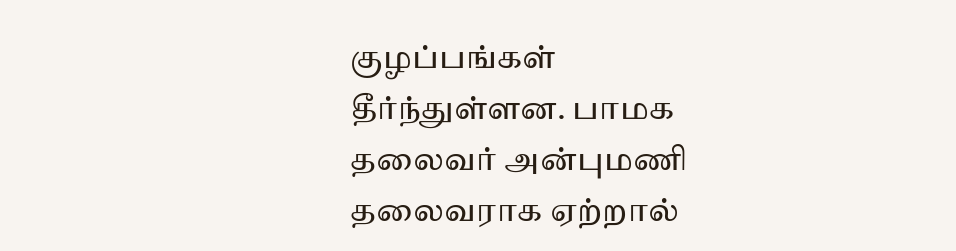குழப்பங்கள் தீர்ந்துள்ளன. பாமக தலைவர் அன்புமணி தலைவராக ஏற்றால்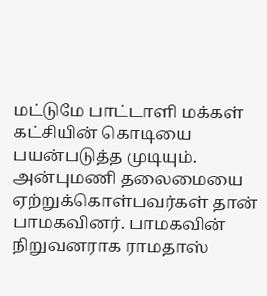மட்டுமே பாட்டாளி மக்கள் கட்சியின் கொடியை பயன்படுத்த முடியும்.  அன்புமணி தலைமையை ஏற்றுக்கொள்பவர்கள் தான் பாமகவினர். பாமகவின் நிறுவனராக ராமதாஸ்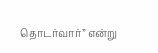தொடர்வார்” என்று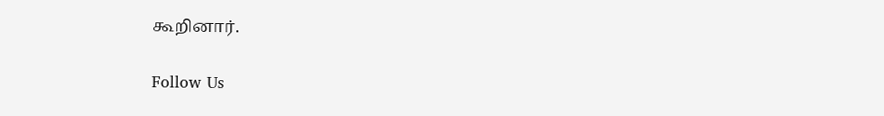கூறினார்.

Follow Us